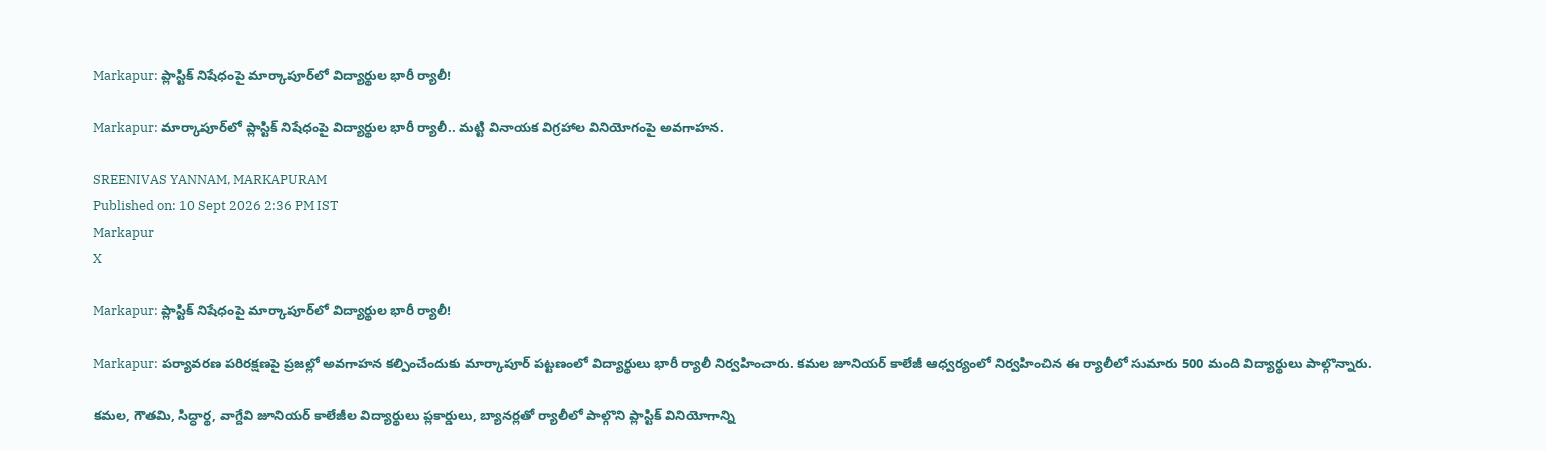Markapur: ప్లాస్టిక్ నిషేధంపై మార్కాపూర్‌లో విద్యార్థుల భారీ ర్యాలీ!

Markapur: మార్కాపూర్‌లో ప్లాస్టిక్ నిషేధంపై విద్యార్థుల భారీ ర్యాలీ.. మట్టి వినాయక విగ్రహాల వినియోగంపై అవగాహన.

SREENIVAS YANNAM, MARKAPURAM
Published on: 10 Sept 2026 2:36 PM IST
Markapur
X

Markapur: ప్లాస్టిక్ నిషేధంపై మార్కాపూర్‌లో విద్యార్థుల భారీ ర్యాలీ!

Markapur: పర్యావరణ పరిరక్షణపై ప్రజల్లో అవగాహన కల్పించేందుకు మార్కాపూర్ పట్టణంలో విద్యార్థులు భారీ ర్యాలీ నిర్వహించారు. కమల జూనియర్ కాలేజీ ఆధ్వర్యంలో నిర్వహించిన ఈ ర్యాలీలో సుమారు 500 మంది విద్యార్థులు పాల్గొన్నారు.

కమల, గౌతమి, సిద్ధార్థ, వాగ్దేవి జూనియర్ కాలేజీల విద్యార్థులు ప్లకార్డులు, బ్యానర్లతో ర్యాలీలో పాల్గొని ప్లాస్టిక్ వినియోగాన్ని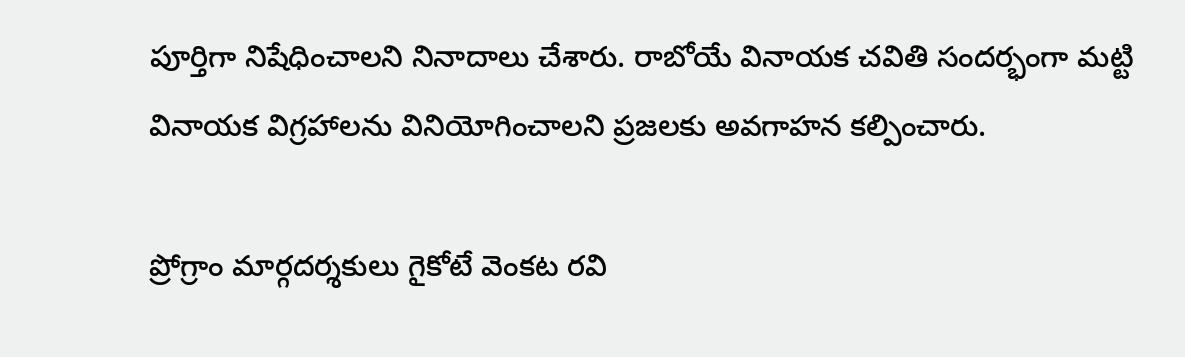పూర్తిగా నిషేధించాలని నినాదాలు చేశారు. రాబోయే వినాయక చవితి సందర్భంగా మట్టి వినాయక విగ్రహాలను వినియోగించాలని ప్రజలకు అవగాహన కల్పించారు.

ప్రోగ్రాం మార్గదర్శకులు గైకోటే వెంకట రవి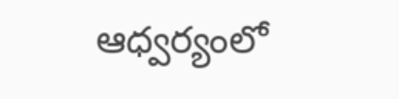ఆధ్వర్యంలో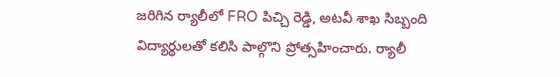జరిగిన ర్యాలీలో FRO పిచ్చి రెడ్డి, అటవీ శాఖ సిబ్బంది విద్యార్థులతో కలిసి పాల్గొని ప్రోత్సహించారు. ర్యాలీ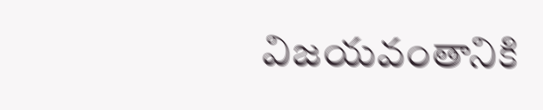విజయవంతానికి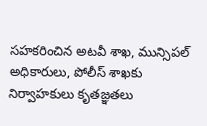సహకరించిన అటవీ శాఖ, మున్సిపల్ అధికారులు, పోలీస్ శాఖకు నిర్వాహకులు కృతజ్ఞతలు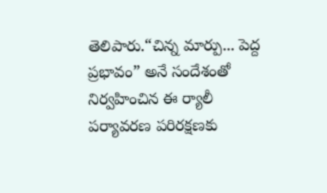తెలిపారు.“చిన్న మార్పు... పెద్ద ప్రభావం” అనే సందేశంతో నిర్వహించిన ఈ ర్యాలీ పర్యావరణ పరిరక్షణకు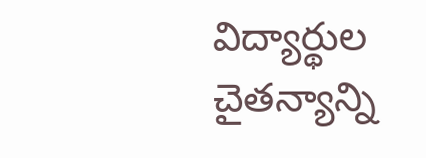విద్యార్థుల చైతన్యాన్ని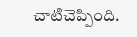చాటిచెప్పింది.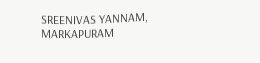SREENIVAS YANNAM, MARKAPURAM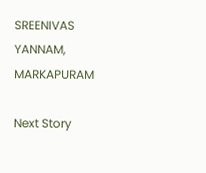SREENIVAS YANNAM, MARKAPURAM

Next Story